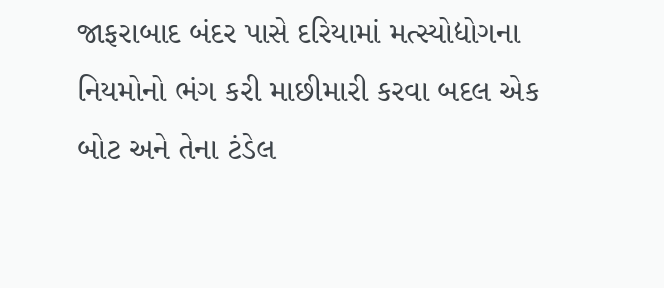જાફરાબાદ બંદર પાસે દરિયામાં મત્સ્યોદ્યોગના નિયમોનો ભંગ કરી માછીમારી કરવા બદલ એક બોટ અને તેના ટંડેલ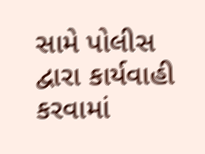સામે પોલીસ દ્વારા કાર્યવાહી કરવામાં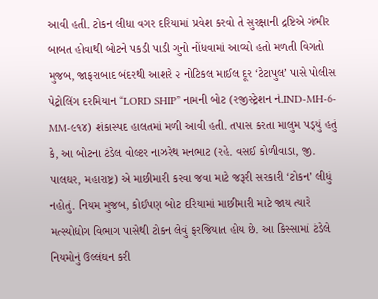આવી હતી. ટોકન લીધા વગર દરિયામાં પ્રવેશ કરવો તે સુરક્ષાની દ્રષ્ટિએ ગંભીર બાબત હોવાથી બોટને પકડી પાડી ગુનો નોંધવામાં આવ્યો હતો મળતી વિગતો મુજબ, જાફરાબાદ બંદરથી આશરે ૨ નોટિકલ માઈલ દૂર ‘ટેટાપુલ’ પાસે પોલીસ પેટ્રોલિંગ દરમિયાન “LORD SHIP” નામની બોટ (રજીસ્ટ્રેશન નં.IND-MH-6-MM-૯૧૪) શંકાસ્પદ હાલતમાં મળી આવી હતી. તપાસ કરતા માલુમ પડ્‌યું હતું કે, આ બોટના ટંડેલ વોલ્ટર નાઝરેથ મનભાટ (રહે. વસઈ કોળીવાડા, જી. પાલઘર, મહારાષ્ટ્ર) એ માછીમારી કરવા જવા માટે જરૂરી સરકારી ‘ટોકન’ લીધું નહોતું. નિયમ મુજબ, કોઈપણ બોટ દરિયામાં માછીમારી માટે જાય ત્યારે મત્સ્યોદ્યોગ વિભાગ પાસેથી ટોકન લેવું ફરજિયાત હોય છે. આ કિસ્સામાં ટંડેલે નિયમોનું ઉલ્લંઘન કરી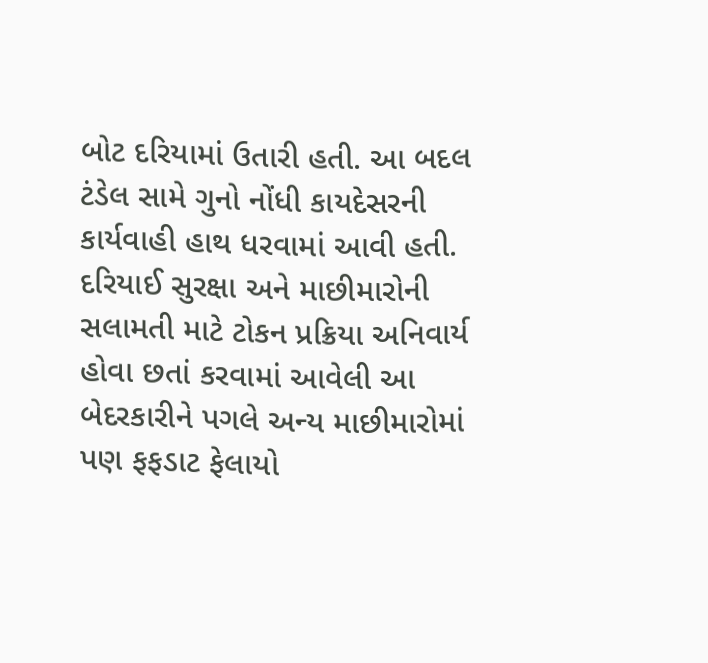બોટ દરિયામાં ઉતારી હતી. આ બદલ ટંડેલ સામે ગુનો નોંધી કાયદેસરની કાર્યવાહી હાથ ધરવામાં આવી હતી. દરિયાઈ સુરક્ષા અને માછીમારોની સલામતી માટે ટોકન પ્રક્રિયા અનિવાર્ય હોવા છતાં કરવામાં આવેલી આ બેદરકારીને પગલે અન્ય માછીમારોમાં પણ ફફડાટ ફેલાયો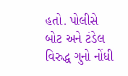હતો. પોલીસે બોટ અને ટંડેલ વિરુદ્ધ ગુનો નોંધી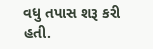વધુ તપાસ શરૂ કરી હતી.